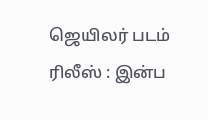ஜெயிலர் படம் ரிலீஸ் : இன்ப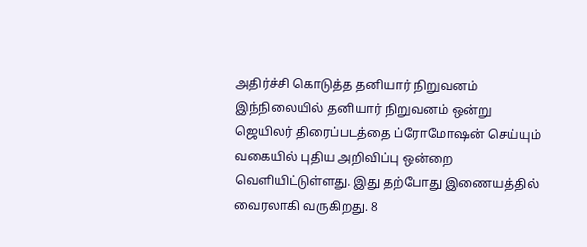அதிர்ச்சி கொடுத்த தனியார் நிறுவனம்
இந்நிலையில் தனியார் நிறுவனம் ஒன்று ஜெயிலர் திரைப்படத்தை ப்ரோமோஷன் செய்யும் வகையில் புதிய அறிவிப்பு ஒன்றை வெளியிட்டுள்ளது. இது தற்போது இணையத்தில் வைரலாகி வருகிறது. 8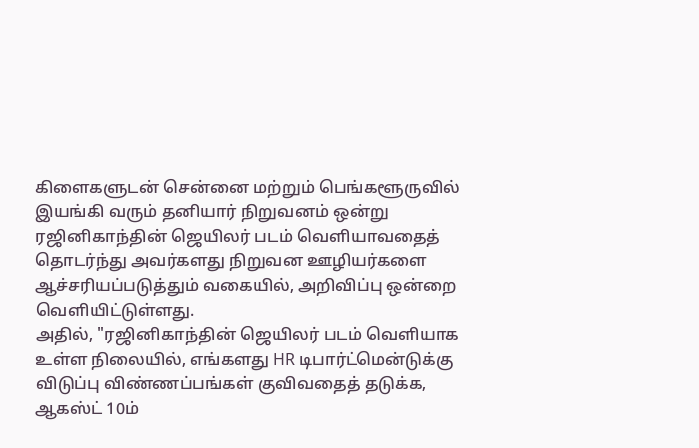கிளைகளுடன் சென்னை மற்றும் பெங்களூருவில் இயங்கி வரும் தனியார் நிறுவனம் ஒன்று ரஜினிகாந்தின் ஜெயிலர் படம் வெளியாவதைத் தொடர்ந்து அவர்களது நிறுவன ஊழியர்களை ஆச்சரியப்படுத்தும் வகையில், அறிவிப்பு ஒன்றை வெளியிட்டுள்ளது.
அதில், "ரஜினிகாந்தின் ஜெயிலர் படம் வெளியாக உள்ள நிலையில், எங்களது HR டிபார்ட்மென்டுக்கு விடுப்பு விண்ணப்பங்கள் குவிவதைத் தடுக்க, ஆகஸ்ட் 10ம்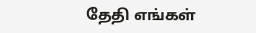தேதி எங்கள்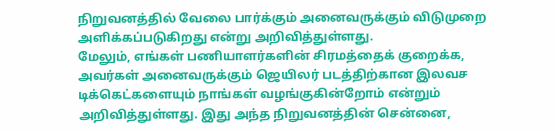நிறுவனத்தில் வேலை பார்க்கும் அனைவருக்கும் விடுமுறை அளிக்கப்படுகிறது என்று அறிவித்துள்ளது.
மேலும், எங்கள் பணியாளர்களின் சிரமத்தைக் குறைக்க, அவர்கள் அனைவருக்கும் ஜெயிலர் படத்திற்கான இலவச டிக்கெட்களையும் நாங்கள் வழங்குகின்றோம் என்றும் அறிவித்துள்ளது. இது அந்த நிறுவனத்தின் சென்னை,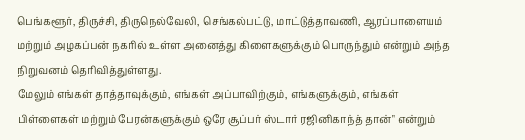பெங்களூர், திருச்சி, திருநெல்வேலி, செங்கல்பட்டு, மாட்டுத்தாவணி, ஆரப்பாளையம் மற்றும் அழகப்பன் நகரில் உள்ள அனைத்து கிளைகளுக்கும் பொருந்தும் என்றும் அந்த நிறுவனம் தெரிவித்துள்ளது.
மேலும் எங்கள் தாத்தாவுக்கும், எங்கள் அப்பாவிற்கும், எங்களுக்கும், எங்கள் பிள்ளைகள் மற்றும் பேரன்களுக்கும் ஒரே சூப்பர் ஸ்டார் ரஜினிகாந்த் தான்" என்றும்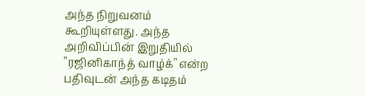அந்த நிறுவனம் கூறியுள்ளது. அந்த அறிவிப்பின் இறுதியில் "ரஜினிகாந்த் வாழ்க்" என்ற பதிவுடன் அந்த கடிதம்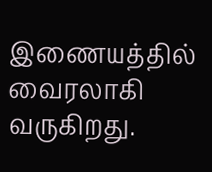இணையத்தில் வைரலாகி வருகிறது.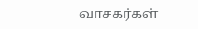வாசகர்கள்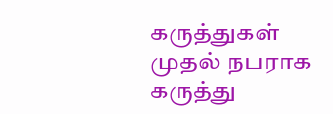கருத்துகள்
முதல் நபராக கருத்து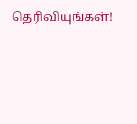தெரிவியுங்கள்!